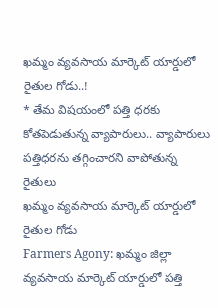ఖమ్మం వ్యవసాయ మార్కెట్ యార్డులో రైతుల గోడు..!
* తేమ విషయంలో పత్తి ధరకు కోతపెడుతున్న వ్యాపారులు.. వ్యాపారులు పత్తిధరను తగ్గించారని వాపోతున్న రైతులు
ఖమ్మం వ్యవసాయ మార్కెట్ యార్డులో రైతుల గోడు
Farmers Agony: ఖమ్మం జిల్లా వ్యవసాయ మార్కెట్ యార్డులో పత్తి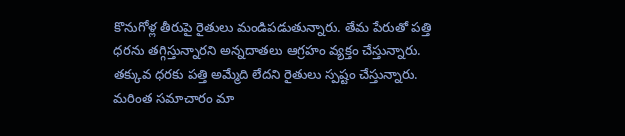కొనుగోళ్ల తీరుపై రైతులు మండిపడుతున్నారు. తేమ పేరుతో పత్తి ధరను తగ్గిస్తున్నారని అన్నదాతలు ఆగ్రహం వ్యక్తం చేస్తున్నారు. తక్కువ ధరకు పత్తి అమ్మేది లేదని రైతులు స్పష్టం చేస్తున్నారు. మరింత సమాచారం మా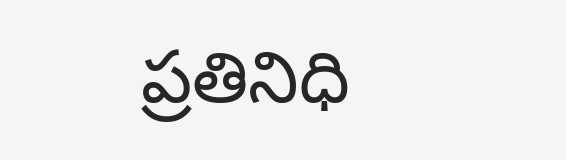ప్రతినిధి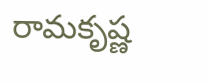రామకృష్ణ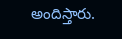అందిస్తారు.